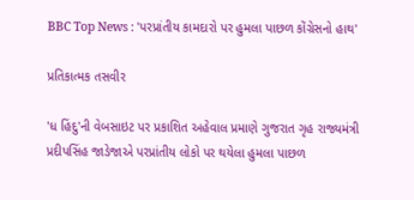BBC Top News : 'પરપ્રાંતીય કામદારો પર હુમલા પાછળ કોંગ્રેસનો હાથ'

પ્રતિકાત્મક તસવીર

'ધ હિંદુ'ની વેબસાઇટ પર પ્રકાશિત અહેવાલ પ્રમાણે ગુજરાત ગૃહ રાજ્યમંત્રી પ્રદીપસિંહ જાડેજાએ પરપ્રાંતીય લોકો પર થયેલા હુમલા પાછળ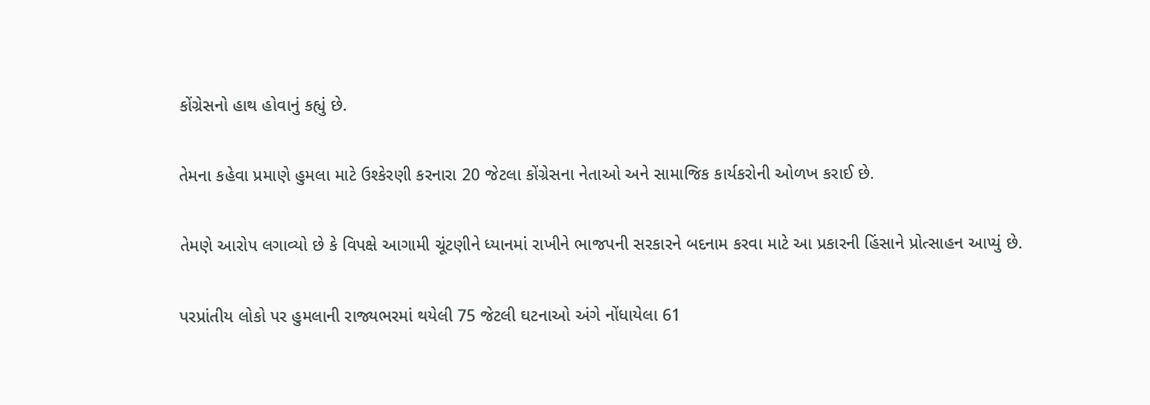કોંગ્રેસનો હાથ હોવાનું કહ્યું છે.

તેમના કહેવા પ્રમાણે હુમલા માટે ઉશ્કેરણી કરનારા 20 જેટલા કોંગ્રેસના નેતાઓ અને સામાજિક કાર્યકરોની ઓળખ કરાઈ છે.

તેમણે આરોપ લગાવ્યો છે કે વિપક્ષે આગામી ચૂંટણીને ધ્યાનમાં રાખીને ભાજપની સરકારને બદનામ કરવા માટે આ પ્રકારની હિંસાને પ્રોત્સાહન આપ્યું છે.

પરપ્રાંતીય લોકો પર હુમલાની રાજ્યભરમાં થયેલી 75 જેટલી ઘટનાઓ અંગે નોંધાયેલા 61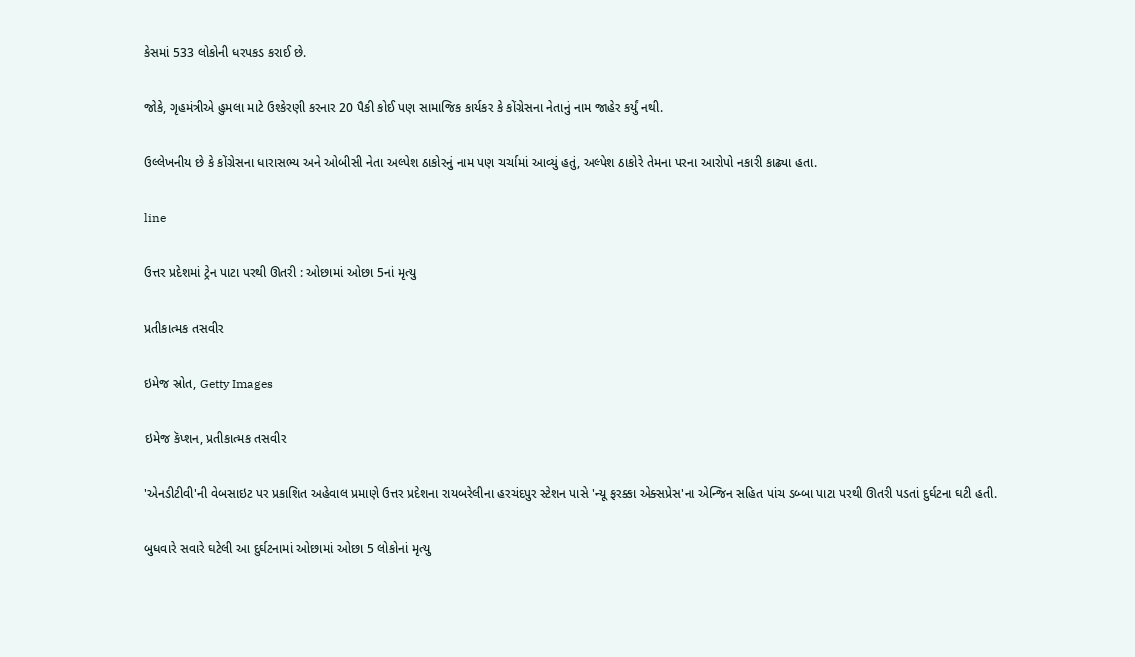કેસમાં 533 લોકોની ધરપકડ કરાઈ છે.

જોકે, ગૃહમંત્રીએ હુમલા માટે ઉશ્કેરણી કરનાર 20 પૈકી કોઈ પણ સામાજિક કાર્યકર કે કોંગ્રેસના નેતાનું નામ જાહેર કર્યું નથી.

ઉલ્લેખનીય છે કે કોંગ્રેસના ધારાસભ્ય અને ઓબીસી નેતા અલ્પેશ ઠાકોરનું નામ પણ ચર્ચામાં આવ્યું હતું, અલ્પેશ ઠાકોરે તેમના પરના આરોપો નકારી કાઢ્યા હતા.

line

ઉત્તર પ્રદેશમાં ટ્રેન પાટા પરથી ઊતરી : ઓછામાં ઓછા 5નાં મૃત્યુ

પ્રતીકાત્મક તસવીર

ઇમેજ સ્રોત, Getty Images

ઇમેજ કૅપ્શન, પ્રતીકાત્મક તસવીર

'એનડીટીવી'ની વેબસાઇટ પર પ્રકાશિત અહેવાલ પ્રમાણે ઉત્તર પ્રદેશના રાયબરેલીના હરચંદપુર સ્ટેશન પાસે 'ન્યૂ ફરક્કા એક્સપ્રેસ'ના એન્જિન સહિત પાંચ ડબ્બા પાટા પરથી ઊતરી પડતાં દુર્ઘટના ઘટી હતી.

બુધવારે સવારે ઘટેલી આ દુર્ઘટનામાં ઓછામાં ઓછા 5 લોકોનાં મૃત્યુ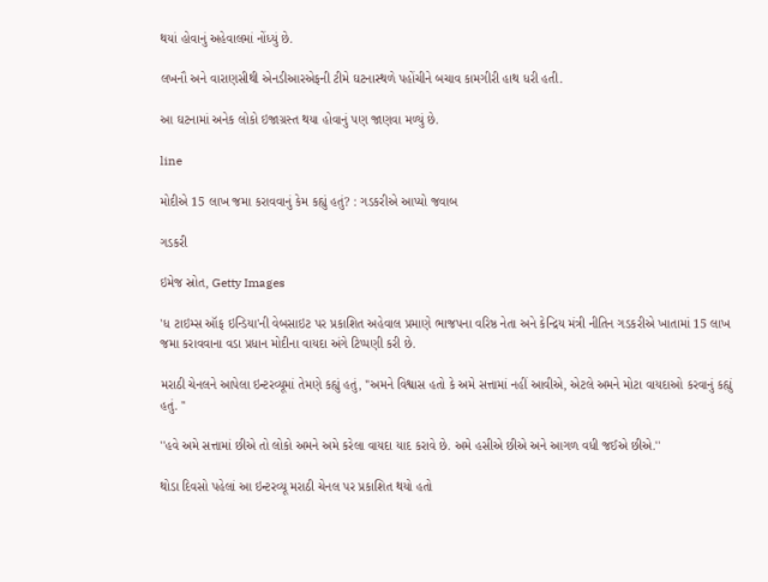થયાં હોવાનું અહેવાલમાં નોંધ્યું છે.

લખનૌ અને વારાણસીથી એનડીઆરએફની ટીમે ઘટનાસ્થળે પહોંચીને બચાવ કામગીરી હાથ ધરી હતી.

આ ઘટનામાં અનેક લોકો ઇજાગ્રસ્ત થયા હોવાનું પણ જાણવા મળ્યું છે.

line

મોદીએ 15 લાખ જમા કરાવવાનું કેમ કહ્યું હતું? : ગડકરીએ આપ્યો જવાબ

ગડકરી

ઇમેજ સ્રોત, Getty Images

'ધ ટાઇમ્સ ઑફ ઇન્ડિયા'ની વેબસાઇટ પર પ્રકાશિત અહેવાલ પ્રમાણે ભાજપના વરિષ્ઠ નેતા અને કેન્દ્રિય મંત્રી નીતિન ગડકરીએ ખાતામાં 15 લાખ જમા કરાવવાના વડા પ્રધાન મોદીના વાયદા અંગે ટિપ્પણી કરી છે.

મરાઠી ચેનલને આપેલા ઇન્ટરવ્યૂમાં તેમણે કહ્યું હતું, ''અમને વિશ્વાસ હતો કે અમે સત્તામાં નહીં આવીએ, એટલે અમને મોટા વાયદાઓ કરવાનું કહ્યું હતું. ''

''હવે અમે સત્તામાં છીએ તો લોકો અમને અમે કરેલા વાયદા યાદ કરાવે છે. અમે હસીએ છીએ અને આગળ વધી જઈએ છીએ.''

થોડા દિવસો પહેલાં આ ઇન્ટરવ્યૂ મરાઠી ચેનલ પર પ્રકાશિત થયો હતો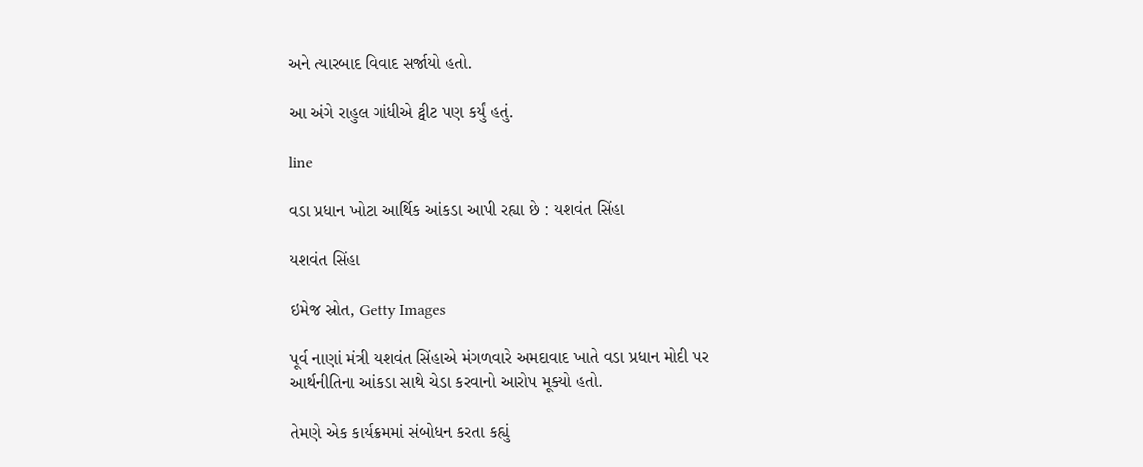અને ત્યારબાદ વિવાદ સર્જાયો હતો.

આ અંગે રાહુલ ગાંધીએ ટ્વીટ પણ કર્યું હતું.

line

વડા પ્રધાન ખોટા આર્થિક આંકડા આપી રહ્યા છે : યશવંત સિંહા

યશવંત સિંહા

ઇમેજ સ્રોત, Getty Images

પૂર્વ નાણાં મંત્રી યશવંત સિંહાએ મંગળવારે અમદાવાદ ખાતે વડા પ્રધાન મોદી પર આર્થનીતિના આંકડા સાથે ચેડા કરવાનો આરોપ મૂક્યો હતો.

તેમણે એક કાર્યક્રમમાં સંબોધન કરતા કહ્યું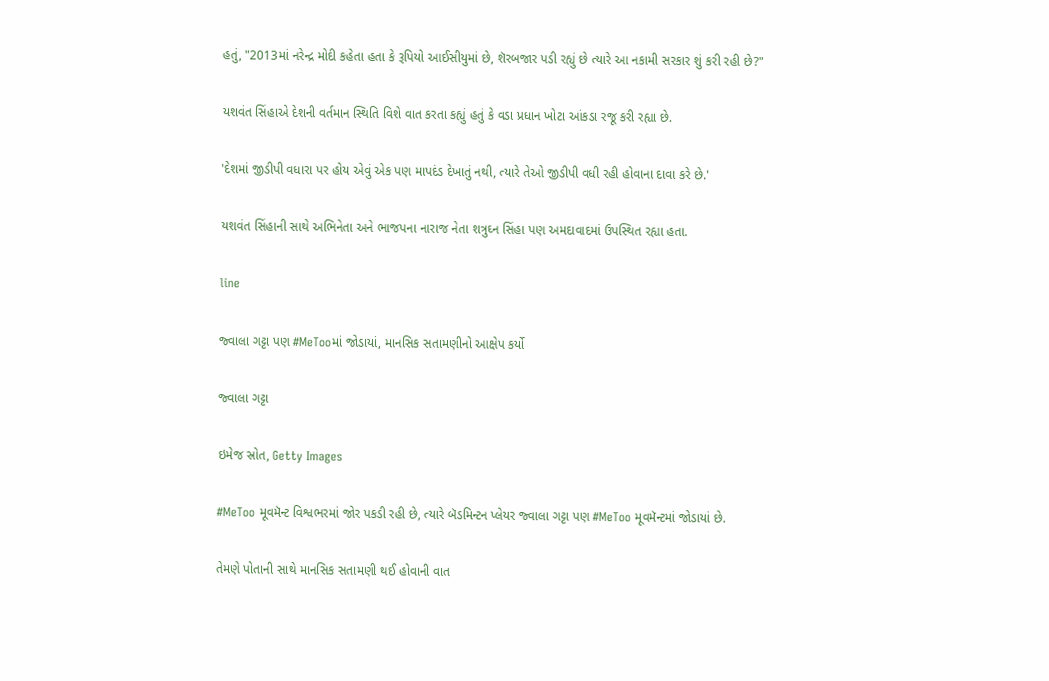હતું, "2013માં નરેન્દ્ર મોદી કહેતા હતા કે રૂપિયો આઈસીયુમાં છે, શૅરબજાર પડી રહ્યું છે ત્યારે આ નકામી સરકાર શું કરી રહી છે?"

યશવંત સિંહાએ દેશની વર્તમાન સ્થિતિ વિશે વાત કરતા કહ્યું હતું કે વડા પ્રધાન ખોટા આંકડા રજૂ કરી રહ્યા છે.

'દેશમાં જીડીપી વધારા પર હોય એવું એક પણ માપદંડ દેખાતું નથી, ત્યારે તેઓ જીડીપી વધી રહી હોવાના દાવા કરે છે.'

યશવંત સિંહાની સાથે અભિનેતા અને ભાજપના નારાજ નેતા શત્રુઘ્ન સિંહા પણ અમદાવાદમાં ઉપસ્થિત રહ્યા હતા.

line

જ્વાલા ગટ્ટા પણ #MeTooમાં જોડાયાં, માનસિક સતામણીનો આક્ષેપ કર્યો

જ્વાલા ગટ્ટા

ઇમેજ સ્રોત, Getty Images

#MeToo મૂવમૅન્ટ વિશ્વભરમાં જોર પકડી રહી છે, ત્યારે બૅડમિન્ટન પ્લેયર જ્વાલા ગટ્ટા પણ #MeToo મૂવમૅન્ટમાં જોડાયાં છે.

તેમણે પોતાની સાથે માનસિક સતામણી થઈ હોવાની વાત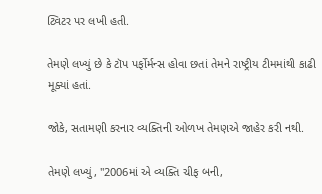ટ્વિટર પર લખી હતી.

તેમણે લખ્યું છે કે ટૉપ પર્ફોર્મન્સ હોવા છતાં તેમને રાષ્ટ્રીય ટીમમાંથી કાઢી મૂક્યાં હતાં.

જોકે, સતામણી કરનાર વ્યક્તિની ઓળખ તેમણએ જાહેર કરી નથી.

તેમણે લખ્યું, "2006માં એ વ્યક્તિ ચીફ બની,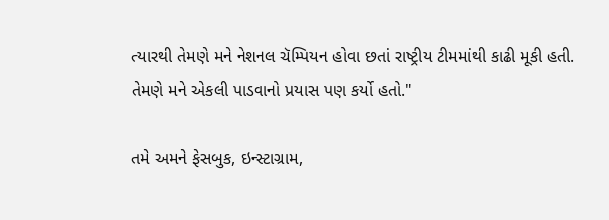ત્યારથી તેમણે મને નેશનલ ચૅમ્પિયન હોવા છતાં રાષ્ટ્રીય ટીમમાંથી કાઢી મૂકી હતી. તેમણે મને એકલી પાડવાનો પ્રયાસ પણ કર્યો હતો."

તમે અમને ફેસબુક, ઇન્સ્ટાગ્રામ,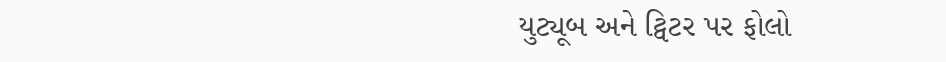યુટ્યૂબ અને ટ્વિટર પર ફોલો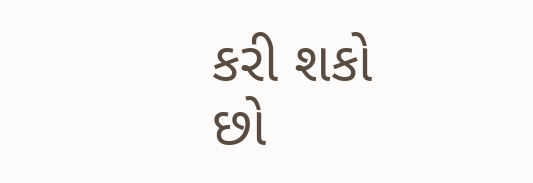કરી શકો છો